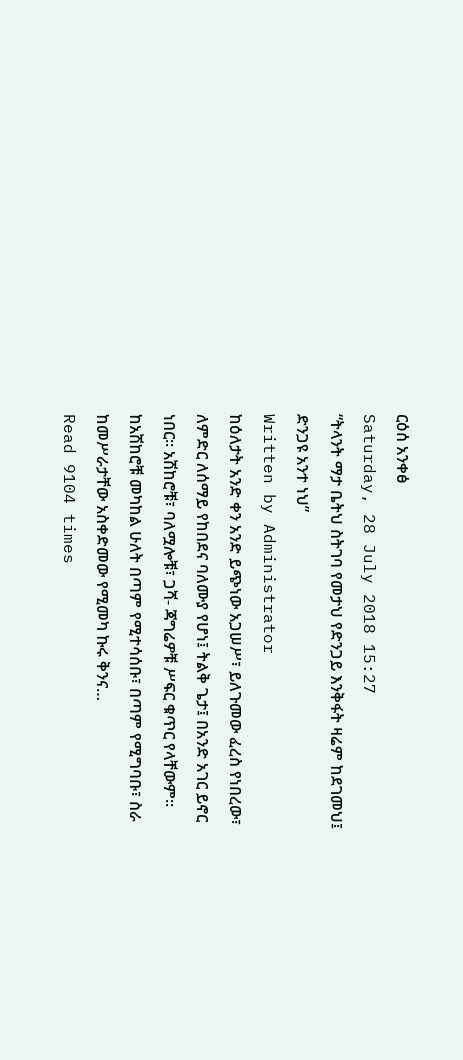ርዕሰ አንቀፅ
Saturday, 28 July 2018 15:27
“ትላንት ማታ ቤትህ ስትገባ የመታህ የድንጋይ እንቅፋት ዛሬም ከደገመህ፤ ድንጋዩ አንተ ነህ”
Written by Administrator
ከዕለታት አንድ ቀን አንድ ይጭነው አጋሠሥ፣ ይለጉመው ፈረስ የነበረው፣ ለምድር ለሰማይ የከበደና ባለሙያ የሆነ፤ ትልቅ ጌታ፤ በአንድ አገር ይኖር ነበር፡፡ አሽከሮቹ፣ ባለሟሎቹ፣ ጋሻ- ጃግሬዎቹ ሥፍር ቁጥር የላቸውም፡፡ ከአሽከሮቹ መካከል ሁለት በጣም የሚተሳሰቡ፣ በጣም የሚግባቡ፣ ስራ ከመሥራታቸው አስቀድመው የሚመካ ኩሩ ቅንና…
Read 9104 times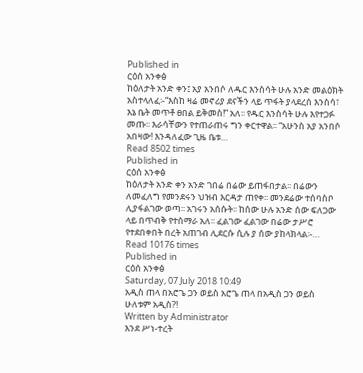Published in
ርዕሰ አንቀፅ
ከዕለታት አንድ ቀን፤ አያ አንበሶ ለዱር እንስሳት ሁሉ አንድ መልዕክት አስተላለፈ፡-“እስከ ዛሬ መኖሪያ ደናችን ላይ ጥፋት ያላደረሰ እንስሳ፣ እኔ ቤት መጥቶ ፀበል ይቅመስ!” አለ፡፡ የዱር እንስሳት ሁሉ እየተጋፉ መጡ፡፡ እራሳቸውን የተጠራጠሩ ግን ቀርተዋል፡፡ “አሁንስ አያ አንበሶ አበዛው! እንዳለፈው ጊዜ ቤቱ…
Read 8502 times
Published in
ርዕሰ አንቀፅ
ከዕለታት አንድ ቀን አንድ ገበሬ በሬው ይጠፋበታል፡፡ በሬውን ለመፈለግ የመንደሩን ህዝብ እርዳታ ጠየቀ፡፡ መንደሬው ተሰባስቦ ሊያፋልገው ወጣ፡፡ አገሩን አሰሱት፡፡ ከሰው ሁሉ አንድ ሰው ፍለጋው ላይ በጥብቅ የተሰማራ አለ፡፡ ፈልገው ፈልገው በሬው ታሥሮ የተደበቀበት በረት አጠገብ ሊደርሱ ሲሉ ያ ሰው ያከላክላል፡-…
Read 10176 times
Published in
ርዕሰ አንቀፅ
Saturday, 07 July 2018 10:49
አዲስ ጠላ በአሮጌ ጋን ወይስ አሮጌ ጠላ በአዲስ ጋን ወይስ ሁለቱም አዲስ?!
Written by Administrator
እንደ ሥነ-ተረት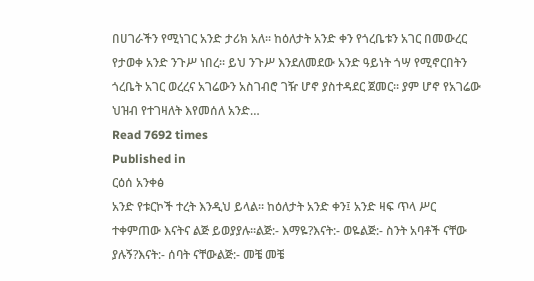በሀገራችን የሚነገር አንድ ታሪክ አለ፡፡ ከዕለታት አንድ ቀን የጎረቤቱን አገር በመውረር የታወቀ አንድ ንጉሥ ነበረ፡፡ ይህ ንጉሥ እንደለመደው አንድ ዓይነት ጎሣ የሚኖርበትን ጎረቤት አገር ወረረና አገሬውን አስገብሮ ገዥ ሆኖ ያስተዳደር ጀመር፡፡ ያም ሆኖ የአገሬው ህዝብ የተገዛለት እየመሰለ አንድ…
Read 7692 times
Published in
ርዕሰ አንቀፅ
አንድ የቱርኮች ተረት እንዲህ ይላል፡፡ ከዕለታት አንድ ቀን፤ አንድ ዛፍ ጥላ ሥር ተቀምጠው እናትና ልጅ ይወያያሉ፡፡ልጅ:- እማዬ?እናት:- ወዬልጅ:- ስንት አባቶች ናቸው ያሉኝ?እናት:- ሰባት ናቸውልጅ:- መቼ መቼ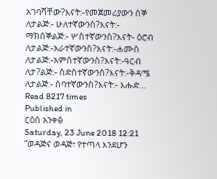አገባሻቸው?እናት:-የመጀመሪያውን ሰኞ ለታልጅ:- ሁለተኛውንስ?እናት:- ማክሰኞልጅ:- ሦስተኛውንስ?እናት- ዕሮብ ለታልጅ:-አራተኛውንስ?እናት:-ሐሙስ ለታልጅ:-አምስተኛውንስ?እናት:-ዓርብ ለታ?ልጅ:- ስድስተኛውንስ?እናት:-ቅዳሜ ለታልጅ:- ሰባተኛውንስ?እናት:- እሑድ…
Read 8217 times
Published in
ርዕሰ አንቀፅ
Saturday, 23 June 2018 12:21
“ወዳጅና ወዳጅ፣ የተጣላ እንደሆን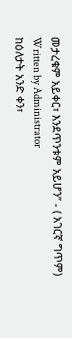መታረቁም አይቀር፣ እንደጥንቱም አይሆን” - ( አገርኛ ግጥም)
Written by Administrator
ከዕለታት አንድ ቀን፣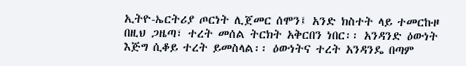ኢትዮ-ኤርትሪያ ጦርነት ሊጀመር ሰሞን፤ አንድ ክስተት ላይ ተመርኩዞ በዚህ ጋዜጣ፣ ተረት መሰል ትርክት አቅርበን ነበር፡፡ አንዳንድ ዕውነት እጅግ ሲቆይ ተረት ይመስላል፡፡ ዕውነትና ተረት አንዳንዴ በጣም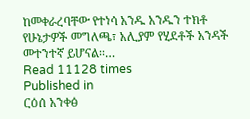ከመቀራረባቸው የተነሳ አንዱ አንዱን ተክቶ የሁኔታዎች መግለጫ፣ አሊያም የሂደቶች አንዳች መተንተኛ ይሆናል፡፡…
Read 11128 times
Published in
ርዕሰ አንቀፅ